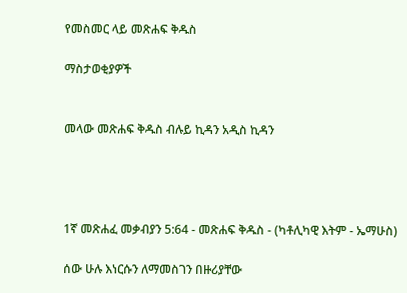የመስመር ላይ መጽሐፍ ቅዱስ

ማስታወቂያዎች


መላው መጽሐፍ ቅዱስ ብሉይ ኪዳን አዲስ ኪዳን




1ኛ መጽሐፈ መቃብያን 5:64 - መጽሐፍ ቅዱስ - (ካቶሊካዊ እትም - ኤማሁስ)

ሰው ሁሉ እነርሱን ለማመስገን በዙሪያቸው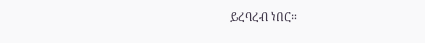ይረባረብ ነበር።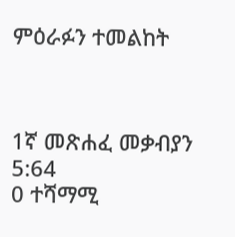ምዕራፉን ተመልከት



1ኛ መጽሐፈ መቃብያን 5:64
0 ተሻማሚ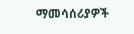ማመሳሰሪያዎች